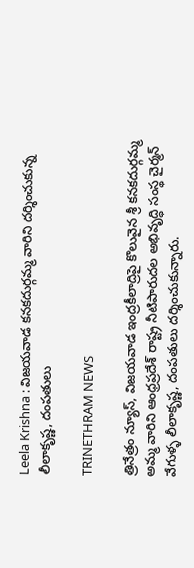Leela Krishna : విజయవాడ కనకదుర్గమ్మ వారిని దర్శించుకున్న లీలాకృష్ణ, దంపతులు

TRINETHRAM NEWS

త్రినేత్రం న్యూస్, విజయవాడ ఇంద్రకీలాద్రిపై కొలువైన శ్రీ కనకదుర్గమ్మ అమ్మ వారిని ఆంధ్రప్రదేశ్ రాష్ట్ర నీటిపారుదల అభివృద్ధి సంస్థ చైర్మన్ వేగుళ్ళ లీలాకృష్ణ, దంపతులు దర్శించుకున్నారు.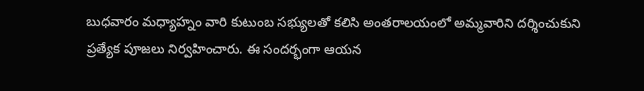బుధవారం మధ్యాహ్నం వారి కుటుంబ సభ్యులతో కలిసి అంతరాలయంలో అమ్మవారిని దర్శించుకుని ప్రత్యేక పూజలు నిర్వహించారు. ఈ సందర్భంగా ఆయన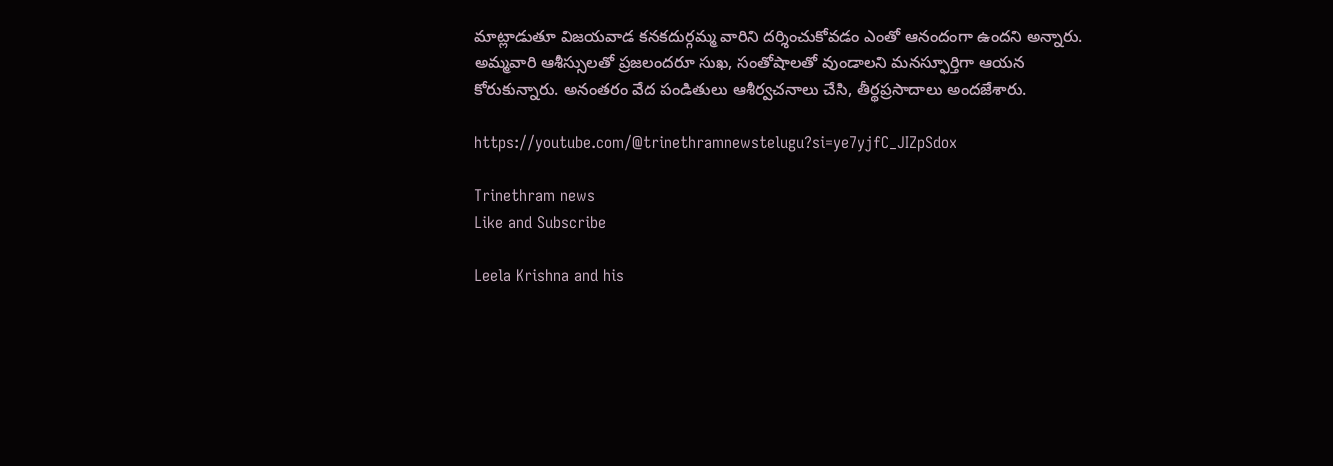మాట్లాడుతూ విజయవాడ కనకదుర్గమ్మ వారిని దర్శించుకోవడం ఎంతో ఆనందంగా ఉందని అన్నారు. అమ్మ‌వారి ఆశీస్సులతో ప్రజలందరూ సుఖ, సంతోషాలతో వుండాలని మనస్ఫూర్తిగా ఆయన కోరుకున్నారు. అనంతరం వేద పండితులు ఆశీర్వచనాలు చేసి, తీర్థప్రసాదాలు అందజేశారు.

https://youtube.com/@trinethramnewstelugu?si=ye7yjfC_JIZpSdox

Trinethram news
Like and Subscribe

Leela Krishna and his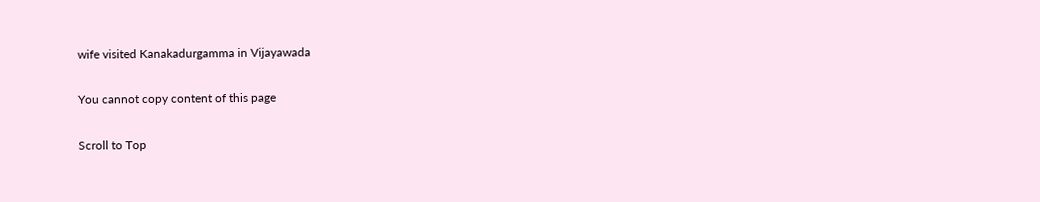wife visited Kanakadurgamma in Vijayawada

You cannot copy content of this page

Scroll to Top